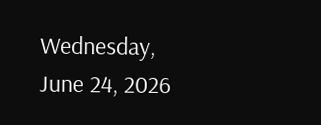Wednesday, June 24, 2026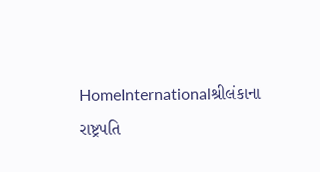HomeInternationalશ્રીલંકાના રાષ્ટ્રપતિ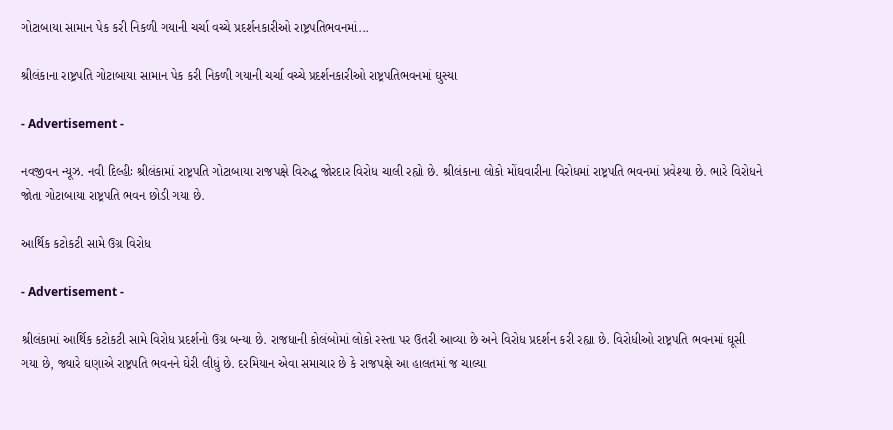ગોટાબાયા સામાન પેક કરી નિકળી ગયાની ચર્ચા વચ્ચે પ્રદર્શનકારીઓ રાષ્ટ્રપતિભવનમાં...

શ્રીલંકાના રાષ્ટ્રપતિ ગોટાબાયા સામાન પેક કરી નિકળી ગયાની ચર્ચા વચ્ચે પ્રદર્શનકારીઓ રાષ્ટ્રપતિભવનમાં ઘુસ્યા

- Advertisement -

નવજીવન ન્યૂઝ. નવી દિલ્હીઃ શ્રીલંકામાં રાષ્ટ્રપતિ ગોટાબાયા રાજપક્ષે વિરુદ્ધ જોરદાર વિરોધ ચાલી રહ્યો છે. શ્રીલંકાના લોકો મોંઘવારીના વિરોધમાં રાષ્ટ્રપતિ ભવનમાં પ્રવેશ્યા છે. ભારે વિરોધને જોતા ગોટાબાયા રાષ્ટ્રપતિ ભવન છોડી ગયા છે.

આર્થિક કટોકટી સામે ઉગ્ર વિરોધ

- Advertisement -

શ્રીલંકામાં આર્થિક કટોકટી સામે વિરોધ પ્રદર્શનો ઉગ્ર બન્યા છે. રાજધાની કોલંબોમાં લોકો રસ્તા પર ઉતરી આવ્યા છે અને વિરોધ પ્રદર્શન કરી રહ્યા છે. વિરોધીઓ રાષ્ટ્રપતિ ભવનમાં ઘૂસી ગયા છે, જ્યારે ઘણાએ રાષ્ટ્રપતિ ભવનને ઘેરી લીધું છે. દરમિયાન એવા સમાચાર છે કે રાજપક્ષે આ હાલતમાં જ ચાલ્યા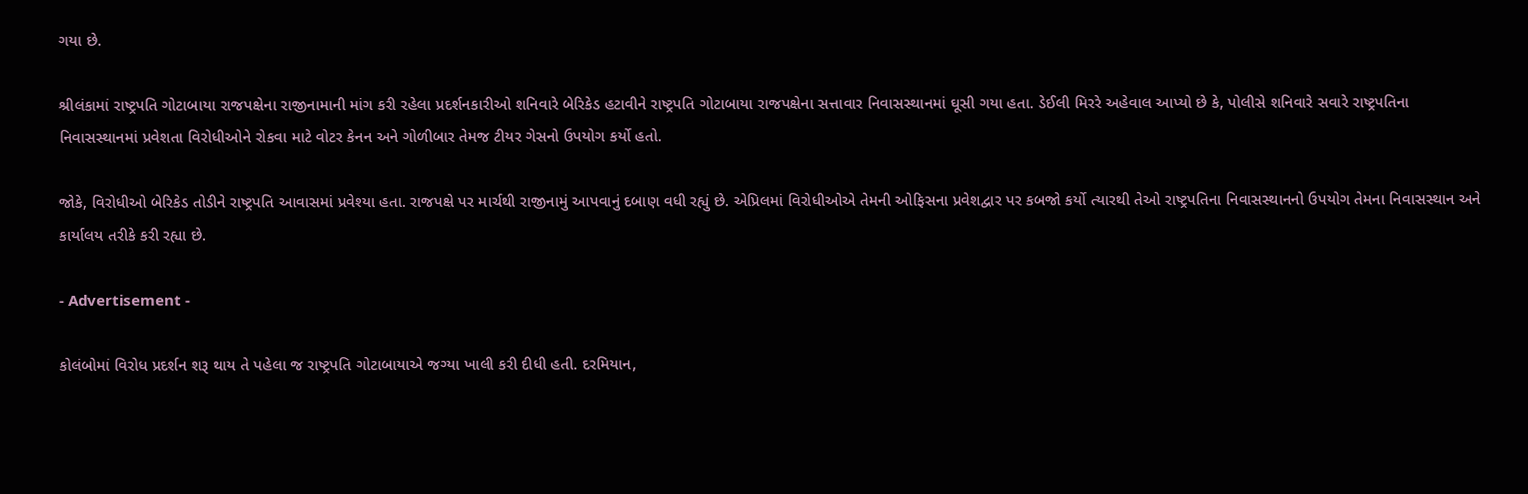ગયા છે.

શ્રીલંકામાં રાષ્ટ્રપતિ ગોટાબાયા રાજપક્ષેના રાજીનામાની માંગ કરી રહેલા પ્રદર્શનકારીઓ શનિવારે બેરિકેડ હટાવીને રાષ્ટ્રપતિ ગોટાબાયા રાજપક્ષેના સત્તાવાર નિવાસસ્થાનમાં ઘૂસી ગયા હતા. ડેઈલી મિરરે અહેવાલ આપ્યો છે કે, પોલીસે શનિવારે સવારે રાષ્ટ્રપતિના નિવાસસ્થાનમાં પ્રવેશતા વિરોધીઓને રોકવા માટે વોટર કેનન અને ગોળીબાર તેમજ ટીયર ગેસનો ઉપયોગ કર્યો હતો.

જોકે, વિરોધીઓ બેરિકેડ તોડીને રાષ્ટ્રપતિ આવાસમાં પ્રવેશ્યા હતા. રાજપક્ષે પર માર્ચથી રાજીનામું આપવાનું દબાણ વધી રહ્યું છે. એપ્રિલમાં વિરોધીઓએ તેમની ઓફિસના પ્રવેશદ્વાર પર કબજો કર્યો ત્યારથી તેઓ રાષ્ટ્રપતિના નિવાસસ્થાનનો ઉપયોગ તેમના નિવાસસ્થાન અને કાર્યાલય તરીકે કરી રહ્યા છે.

- Advertisement -

કોલંબોમાં વિરોધ પ્રદર્શન શરૂ થાય તે પહેલા જ રાષ્ટ્રપતિ ગોટાબાયાએ જગ્યા ખાલી કરી દીધી હતી. દરમિયાન,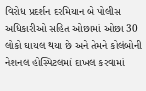વિરોધ પ્રદર્શન દરમિયાન બે પોલીસ અધિકારીઓ સહિત ઓછામાં ઓછા 30 લોકો ઘાયલ થયા છે અને તેમને કોલંબોની નેશનલ હોસ્પિટલમાં દાખલ કરવામાં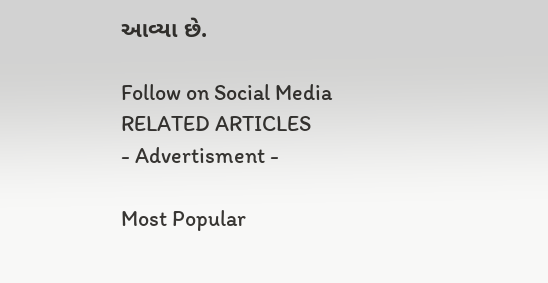આવ્યા છે.

Follow on Social Media
RELATED ARTICLES
- Advertisment -

Most Popular